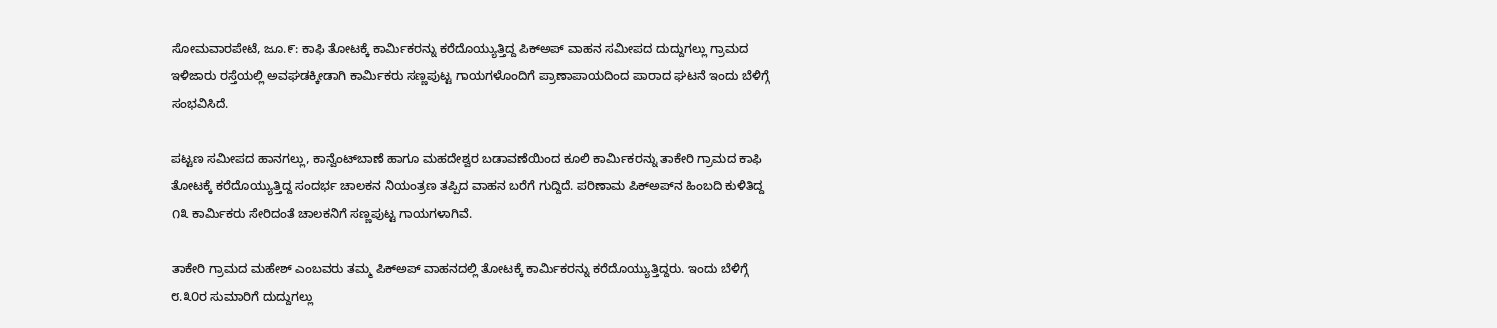ಸೋಮವಾರಪೇಟೆ, ಜೂ.೯: ಕಾಫಿ ತೋಟಕ್ಕೆ ಕಾರ್ಮಿಕರನ್ನು ಕರೆದೊಯ್ಯುತ್ತಿದ್ದ ಪಿಕ್‌ಅಪ್ ವಾಹನ ಸಮೀಪದ ದುದ್ದುಗಲ್ಲು ಗ್ರಾಮದ ಇಳಿಜಾರು ರಸ್ತೆಯಲ್ಲಿ ಅವಘಡಕ್ಕೀಡಾಗಿ ಕಾರ್ಮಿಕರು ಸಣ್ಣಪುಟ್ಟ ಗಾಯಗಳೊಂದಿಗೆ ಪ್ರಾಣಾಪಾಯದಿಂದ ಪಾರಾದ ಘಟನೆ ಇಂದು ಬೆಳಿಗ್ಗೆ ಸಂಭವಿಸಿದೆ.

ಪಟ್ಟಣ ಸಮೀಪದ ಹಾನಗಲ್ಲು, ಕಾನ್ವೆಂಟ್‌ಬಾಣೆ ಹಾಗೂ ಮಹದೇಶ್ವರ ಬಡಾವಣೆಯಿಂದ ಕೂಲಿ ಕಾರ್ಮಿಕರನ್ನು ತಾಕೇರಿ ಗ್ರಾಮದ ಕಾಫಿ ತೋಟಕ್ಕೆ ಕರೆದೊಯ್ಯುತ್ತಿದ್ದ ಸಂದರ್ಭ ಚಾಲಕನ ನಿಯಂತ್ರಣ ತಪ್ಪಿದ ವಾಹನ ಬರೆಗೆ ಗುದ್ದಿದೆ. ಪರಿಣಾಮ ಪಿಕ್‌ಅಪ್‌ನ ಹಿಂಬದಿ ಕುಳಿತಿದ್ದ ೧೩ ಕಾರ್ಮಿಕರು ಸೇರಿದಂತೆ ಚಾಲಕನಿಗೆ ಸಣ್ಣಪುಟ್ಟ ಗಾಯಗಳಾಗಿವೆ.

ತಾಕೇರಿ ಗ್ರಾಮದ ಮಹೇಶ್ ಎಂಬವರು ತಮ್ಮ ಪಿಕ್‌ಅಪ್ ವಾಹನದಲ್ಲಿ ತೋಟಕ್ಕೆ ಕಾರ್ಮಿಕರನ್ನು ಕರೆದೊಯ್ಯುತ್ತಿದ್ದರು. ಇಂದು ಬೆಳಿಗ್ಗೆ ೮.೩೦ರ ಸುಮಾರಿಗೆ ದುದ್ದುಗಲ್ಲು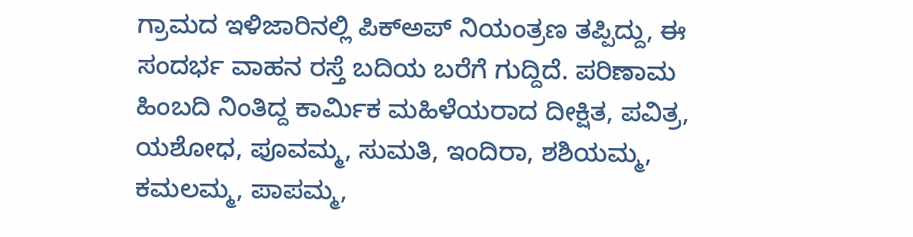ಗ್ರಾಮದ ಇಳಿಜಾರಿನಲ್ಲಿ ಪಿಕ್‌ಅಪ್ ನಿಯಂತ್ರಣ ತಪ್ಪಿದ್ದು, ಈ ಸಂದರ್ಭ ವಾಹನ ರಸ್ತೆ ಬದಿಯ ಬರೆಗೆ ಗುದ್ದಿದೆ. ಪರಿಣಾಮ ಹಿಂಬದಿ ನಿಂತಿದ್ದ ಕಾರ್ಮಿಕ ಮಹಿಳೆಯರಾದ ದೀಕ್ಷಿತ, ಪವಿತ್ರ, ಯಶೋಧ, ಪೂವಮ್ಮ, ಸುಮತಿ, ಇಂದಿರಾ, ಶಶಿಯಮ್ಮ, ಕಮಲಮ್ಮ, ಪಾಪಮ್ಮ,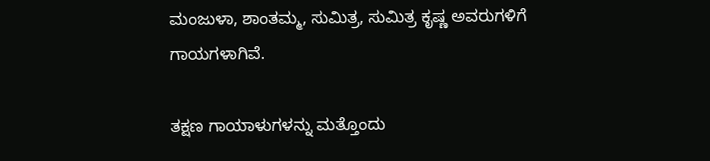ಮಂಜುಳಾ, ಶಾಂತಮ್ಮ, ಸುಮಿತ್ರ, ಸುಮಿತ್ರ ಕೃಷ್ಣ ಅವರುಗಳಿಗೆ ಗಾಯಗಳಾಗಿವೆ.

ತಕ್ಷಣ ಗಾಯಾಳುಗಳನ್ನು ಮತ್ತೊಂದು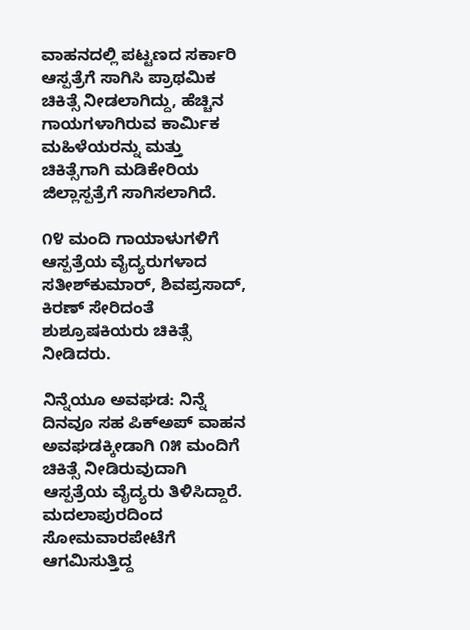ವಾಹನದಲ್ಲಿ ಪಟ್ಟಣದ ಸರ್ಕಾರಿ ಆಸ್ಪತ್ರೆಗೆ ಸಾಗಿಸಿ ಪ್ರಾಥಮಿಕ ಚಿಕಿತ್ಸೆ ನೀಡಲಾಗಿದ್ದು, ಹೆಚ್ಚಿನ ಗಾಯಗಳಾಗಿರುವ ಕಾರ್ಮಿಕ ಮಹಿಳೆಯರನ್ನು ಮತ್ತು ಚಿಕಿತ್ಸೆಗಾಗಿ ಮಡಿಕೇರಿಯ ಜಿಲ್ಲಾಸ್ಪತ್ರೆಗೆ ಸಾಗಿಸಲಾಗಿದೆ.

೧೪ ಮಂದಿ ಗಾಯಾಳುಗಳಿಗೆ ಆಸ್ಪತ್ರೆಯ ವೈದ್ಯರುಗಳಾದ ಸತೀಶ್‌ಕುಮಾರ್, ಶಿವಪ್ರಸಾದ್, ಕಿರಣ್ ಸೇರಿದಂತೆ ಶುಶ್ರೂಷಕಿಯರು ಚಿಕಿತ್ಸೆ ನೀಡಿದರು.

ನಿನ್ನೆಯೂ ಅವಘಡ: ನಿನ್ನೆ ದಿನವೂ ಸಹ ಪಿಕ್‌ಅಪ್ ವಾಹನ ಅವಘಡಕ್ಕೀಡಾಗಿ ೧೫ ಮಂದಿಗೆ ಚಿಕಿತ್ಸೆ ನೀಡಿರುವುದಾಗಿ ಆಸ್ಪತ್ರೆಯ ವೈದ್ಯರು ತಿಳಿಸಿದ್ದಾರೆ. ಮದಲಾಪುರದಿಂದ ಸೋಮವಾರಪೇಟೆಗೆ ಆಗಮಿಸುತ್ತಿದ್ದ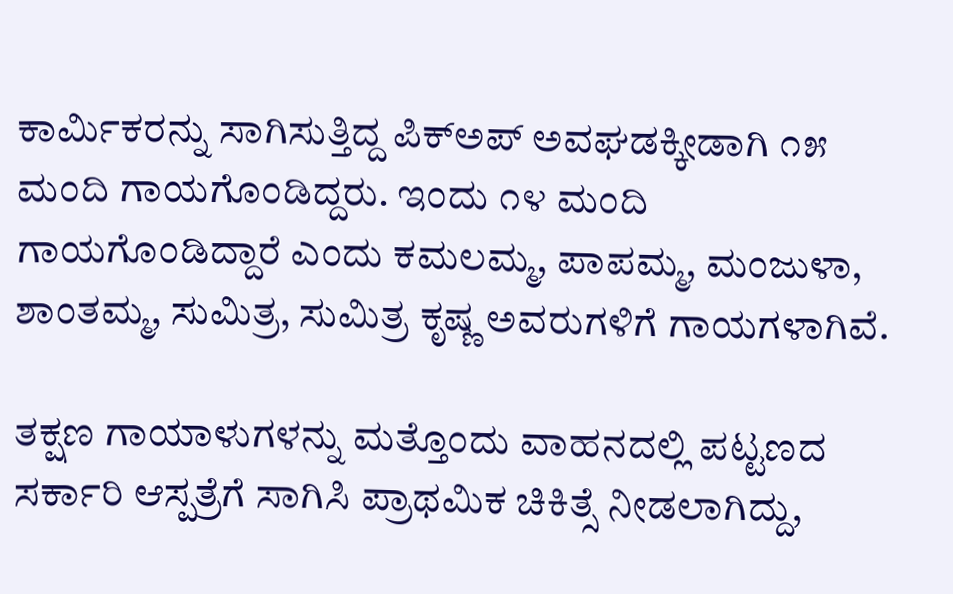ಕಾರ್ಮಿಕರನ್ನು ಸಾಗಿಸುತ್ತಿದ್ದ ಪಿಕ್‌ಅಪ್ ಅವಘಡಕ್ಕೀಡಾಗಿ ೧೫ ಮಂದಿ ಗಾಯಗೊಂಡಿದ್ದರು. ಇಂದು ೧೪ ಮಂದಿ ಗಾಯಗೊಂಡಿದ್ದಾರೆ ಎಂದು ಕಮಲಮ್ಮ, ಪಾಪಮ್ಮ, ಮಂಜುಳಾ, ಶಾಂತಮ್ಮ, ಸುಮಿತ್ರ, ಸುಮಿತ್ರ ಕೃಷ್ಣ ಅವರುಗಳಿಗೆ ಗಾಯಗಳಾಗಿವೆ.

ತಕ್ಷಣ ಗಾಯಾಳುಗಳನ್ನು ಮತ್ತೊಂದು ವಾಹನದಲ್ಲಿ ಪಟ್ಟಣದ ಸರ್ಕಾರಿ ಆಸ್ಪತ್ರೆಗೆ ಸಾಗಿಸಿ ಪ್ರಾಥಮಿಕ ಚಿಕಿತ್ಸೆ ನೀಡಲಾಗಿದ್ದು,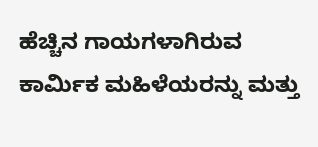ಹೆಚ್ಚಿನ ಗಾಯಗಳಾಗಿರುವ ಕಾರ್ಮಿಕ ಮಹಿಳೆಯರನ್ನು ಮತ್ತು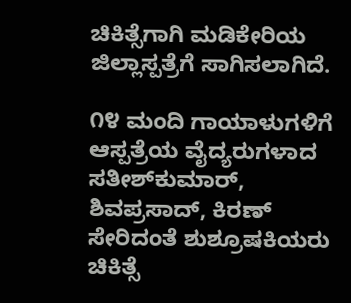ಚಿಕಿತ್ಸೆಗಾಗಿ ಮಡಿಕೇರಿಯ ಜಿಲ್ಲಾಸ್ಪತ್ರೆಗೆ ಸಾಗಿಸಲಾಗಿದೆ.

೧೪ ಮಂದಿ ಗಾಯಾಳುಗಳಿಗೆ ಆಸ್ಪತ್ರೆಯ ವೈದ್ಯರುಗಳಾದ ಸತೀಶ್‌ಕುಮಾರ್, ಶಿವಪ್ರಸಾದ್, ಕಿರಣ್ ಸೇರಿದಂತೆ ಶುಶ್ರೂಷಕಿಯರು ಚಿಕಿತ್ಸೆ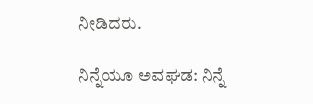ನೀಡಿದರು.

ನಿನ್ನೆಯೂ ಅವಘಡ: ನಿನ್ನೆ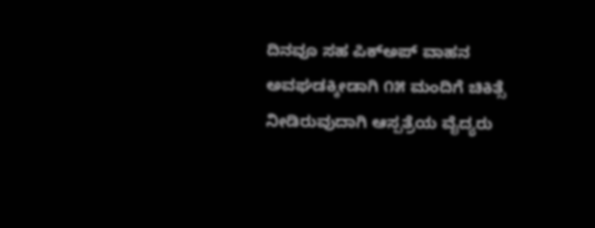ದಿನವೂ ಸಹ ಪಿಕ್‌ಅಪ್ ವಾಹನ ಅವಘಡಕ್ಕೀಡಾಗಿ ೧೫ ಮಂದಿಗೆ ಚಿಕಿತ್ಸೆ ನೀಡಿರುವುದಾಗಿ ಆಸ್ಪತ್ರೆಯ ವೈದ್ಯರು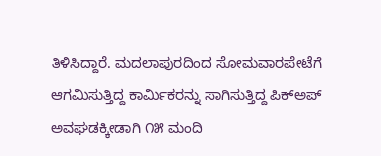ತಿಳಿಸಿದ್ದಾರೆ. ಮದಲಾಪುರದಿಂದ ಸೋಮವಾರಪೇಟೆಗೆ ಆಗಮಿಸುತ್ತಿದ್ದ ಕಾರ್ಮಿಕರನ್ನು ಸಾಗಿಸುತ್ತಿದ್ದ ಪಿಕ್‌ಅಪ್ ಅವಘಡಕ್ಕೀಡಾಗಿ ೧೫ ಮಂದಿ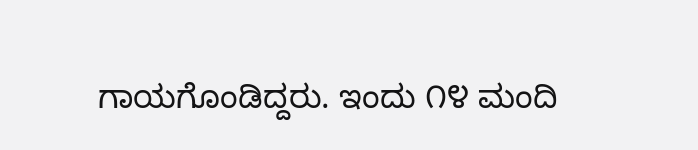ಗಾಯಗೊಂಡಿದ್ದರು. ಇಂದು ೧೪ ಮಂದಿ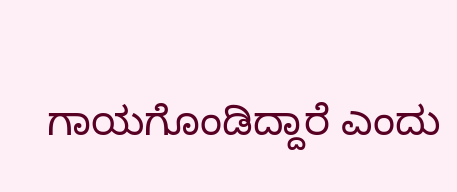ಗಾಯಗೊಂಡಿದ್ದಾರೆ ಎಂದು